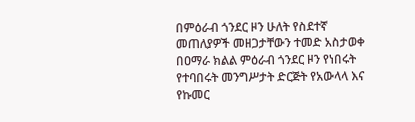በምዕራብ ጎንደር ዞን ሁለት የስደተኛ መጠለያዎች መዘጋታቸውን ተመድ አስታወቀ
በዐማራ ክልል ምዕራብ ጎንደር ዞን የነበሩት የተባበሩት መንግሥታት ድርጅት የአውላላ እና የኩመር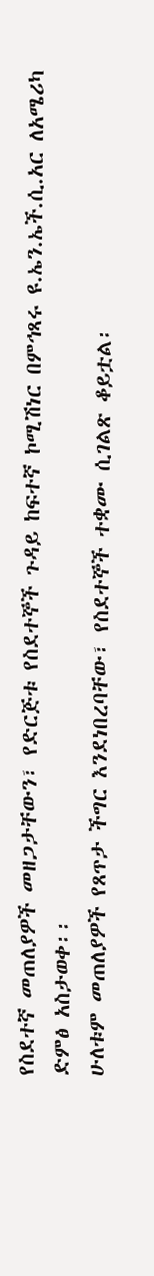የስደተኛ መጠለያዎች መዘጋታቸውን፣ የድርጅቱ የስደተኞች ጉዳይ ከፍተኛ ኮሚሽነር በምኅጻሩ ዩ.ኤን.ኤች.ሲ.አር ለአሜሪካ ድምፅ አስታወቀ፡፡
ሁለቱም መጠለያዎች የጸጥታ ችግር እንደነበረባቸው፣ የስደተኞች ተቋሙ ሲገልጽ ቆይቷል፡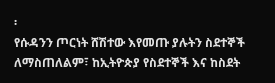፡
የሱዳንን ጦርነት ሸሽተው እየመጡ ያሉትን ስደተኞች ለማስጠለልም፣ ከኢትዮጵያ የስደተኞች እና ከስደት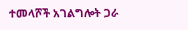ተመላሾች አገልግሎት ጋራ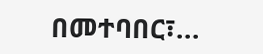በመተባበር፣...